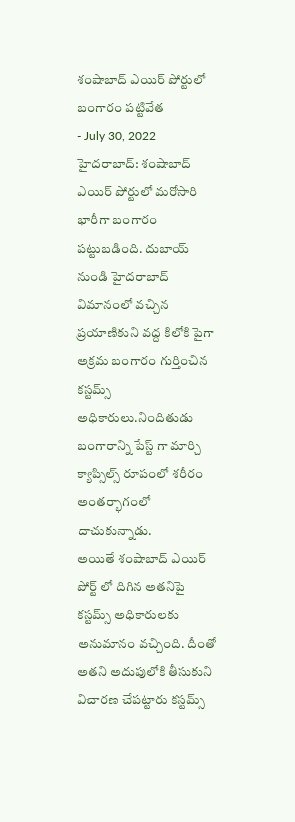శంషాబాద్ ఎయిర్ పోర్టులో బంగారం పట్టివేత
- July 30, 2022
హైదరాబాద్: శంషాబాద్ ఎయిర్ పోర్టులో మరోసారి భారీగా బంగారం పట్టుబడింది. దుబాయ్ నుండి హైదరాబాద్ విమానంలో వచ్చిన ప్రయాణికుని వద్ద కిలోకి పైగా అక్రమ బంగారం గుర్తించిన కస్టమ్స్ అధికారులు.నిందితుడు బంగారాన్ని పేస్ట్ గా మార్చి క్యాప్సిల్స్ రూపంలో శరీరం అంతర్భాగంలో దాచుకున్నాడు.
అయితే శంషాబాద్ ఎయిర్ పోర్ట్ లో దిగిన అతనిపై కస్టమ్స్ అధికారులకు అనుమానం వచ్చింది. దీంతో అతని అదుపులోకి తీసుకుని విచారణ చేపట్టారు కస్టమ్స్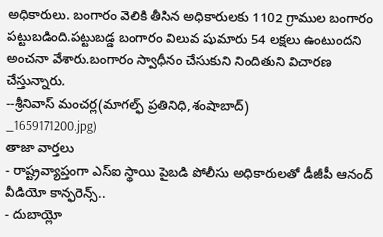అధికారులు. బంగారం వెలికి తీసిన అధికారులకు 1102 గ్రాముల బంగారం పట్టుబడింది.పట్టుబడ్డ బంగారం విలువ షుమారు 54 లక్షలు ఉంటుందని అంచనా వేశారు.బంగారం స్వాధీనం చేసుకుని నిందితుని విచారణ చేస్తున్నారు.
--శ్రీనివాస్ మంచర్ల(మాగల్ఫ్ ప్రతినిధి,శంషాబాద్)
_1659171200.jpg)
తాజా వార్తలు
- రాష్ట్రవ్యాప్తంగా ఎస్ఐ స్థాయి పైబడి పోలీసు అధికారులతో డీజీపీ ఆనంద్ వీడియో కాన్ఫరెన్స్..
- దుబాయ్లో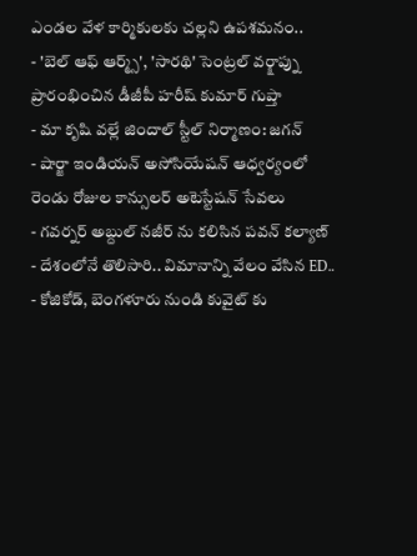ఎండల వేళ కార్మికులకు చల్లని ఉపశమనం..
- 'బెల్ ఆఫ్ ఆర్మ్స్', 'సారథి' సెంట్రల్ వర్క్షాప్ను ప్రారంభించిన డీజీపీ హరీష్ కుమార్ గుప్తా
- మా కృషి వల్లే జిందాల్ స్టీల్ నిర్మాణం: జగన్
- షార్జా ఇండియన్ అసోసియేషన్ ఆధ్వర్యంలో రెండు రోజుల కాన్సులర్ అటెస్టేషన్ సేవలు
- గవర్నర్ అబ్దుల్ నజీర్ ను కలిసిన పవన్ కల్యాణ్
- దేశంలోనే తొలిసారి.. విమానాన్ని వేలం వేసిన ED..
- కోజికోడ్, బెంగళూరు నుండి కువైట్ కు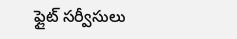ఫ్లైట్ సర్వీసులు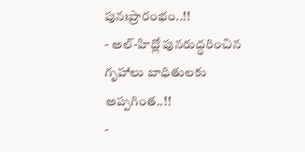పునఃప్రారంభం..!!
- అల్-హిద్లో పునరుద్ధరించిన గృహాలు బాధితులకు అప్పగింత..!!
-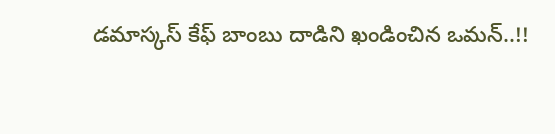డమాస్కస్ కేఫ్ బాంబు దాడిని ఖండించిన ఒమన్..!!